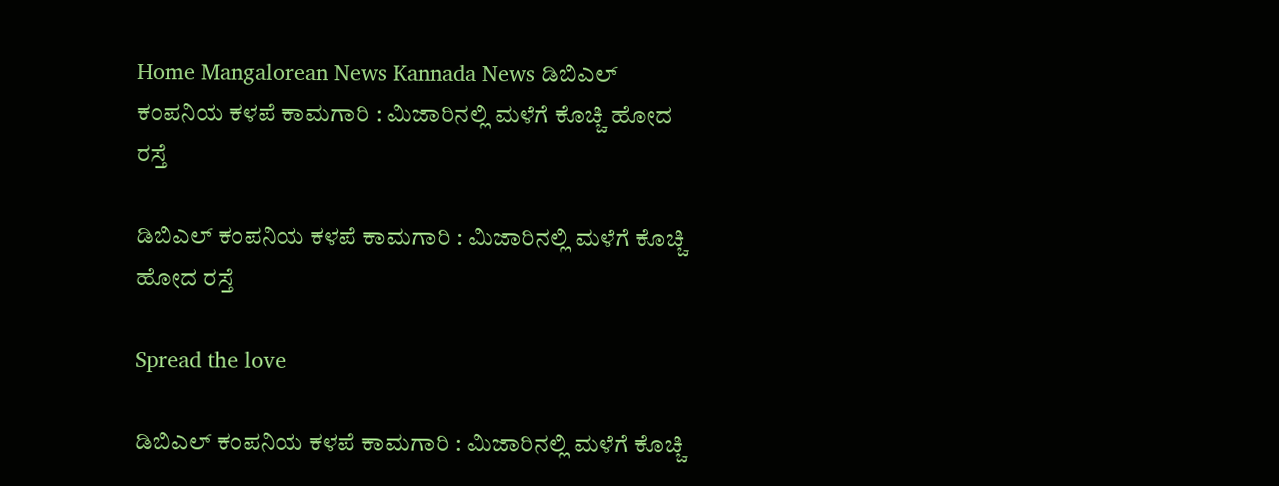Home Mangalorean News Kannada News ಡಿಬಿಎಲ್ ಕಂಪನಿಯ ಕಳಪೆ ಕಾಮಗಾರಿ : ಮಿಜಾರಿನಲ್ಲಿ ಮಳೆಗೆ ಕೊಚ್ಚಿ ಹೋದ ರಸ್ತೆ

ಡಿಬಿಎಲ್ ಕಂಪನಿಯ ಕಳಪೆ ಕಾಮಗಾರಿ : ಮಿಜಾರಿನಲ್ಲಿ ಮಳೆಗೆ ಕೊಚ್ಚಿ ಹೋದ ರಸ್ತೆ

Spread the love

ಡಿಬಿಎಲ್ ಕಂಪನಿಯ ಕಳಪೆ ಕಾಮಗಾರಿ : ಮಿಜಾರಿನಲ್ಲಿ ಮಳೆಗೆ ಕೊಚ್ಚಿ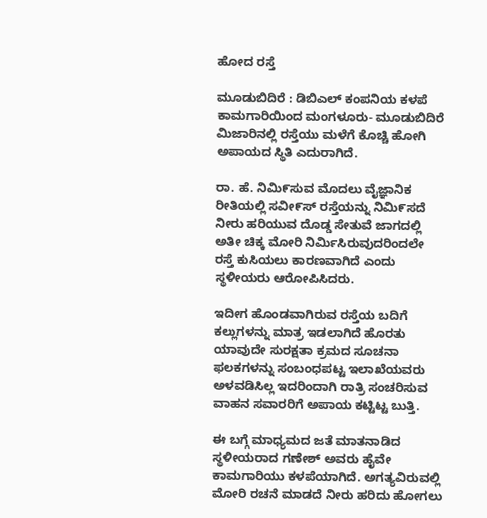ಹೋದ ರಸ್ತೆ

ಮೂಡುಬಿದಿರೆ : ಡಿಬಿಎಲ್ ಕಂಪನಿಯ ಕಳಪೆ ಕಾಮಗಾರಿಯಿಂದ ಮಂಗಳೂರು- ಮೂಡುಬಿದಿರೆ ಮಿಜಾರಿನಲ್ಲಿ ರಸ್ತೆಯು ಮಳೆಗೆ ಕೊಚ್ಚಿ ಹೋಗಿ ಅಪಾಯದ ಸ್ಥಿತಿ ಎದುರಾಗಿದೆ.

ರಾ. ಹೆ. ನಿಮಿ೯ಸುವ ಮೊದಲು ವೈಜ್ಞಾನಿಕ ರೀತಿಯಲ್ಲಿ ಸವೀ೯ಸ್ ರಸ್ತೆಯನ್ನು ನಿಮಿ೯ಸದೆ ನೀರು ಹರಿಯುವ ದೊಡ್ಡ ಸೇತುವೆ ಜಾಗದಲ್ಲಿ ಅತೀ ಚಿಕ್ಕ ಮೋರಿ ನಿರ್ಮಿಸಿರುವುದರಿಂದಲೇ ರಸ್ತೆ ಕುಸಿಯಲು ಕಾರಣವಾಗಿದೆ ಎಂದು ಸ್ಥಳೀಯರು ಆರೋಪಿಸಿದರು.

ಇದೀಗ ಹೊಂಡವಾಗಿರುವ ರಸ್ತೆಯ ಬದಿಗೆ ಕಲ್ಲುಗಳನ್ನು ಮಾತ್ರ ಇಡಲಾಗಿದೆ ಹೊರತು ಯಾವುದೇ ಸುರಕ್ಷತಾ ಕ್ರಮದ ಸೂಚನಾ ಫಲಕಗಳನ್ನು ಸಂಬಂಧಪಟ್ಟ ಇಲಾಖೆಯವರು ಅಳವಡಿಸಿಲ್ಲ ಇದರಿಂದಾಗಿ ರಾತ್ರಿ ಸಂಚರಿಸುವ ವಾಹನ ಸವಾರರಿಗೆ ಅಪಾಯ ಕಟ್ಟಿಟ್ಟ ಬುತ್ತಿ.

ಈ ಬಗ್ಗೆ ಮಾಧ್ಯಮದ ಜತೆ ಮಾತನಾಡಿದ ಸ್ಥಳೀಯರಾದ ಗಣೇಶ್ ಅವರು ಹೈವೇ ಕಾಮಗಾರಿಯು ಕಳಪೆಯಾಗಿದೆ. ಅಗತ್ಯವಿರುವಲ್ಲಿ ಮೋರಿ ರಚನೆ ಮಾಡದೆ ನೀರು ಹರಿದು ಹೋಗಲು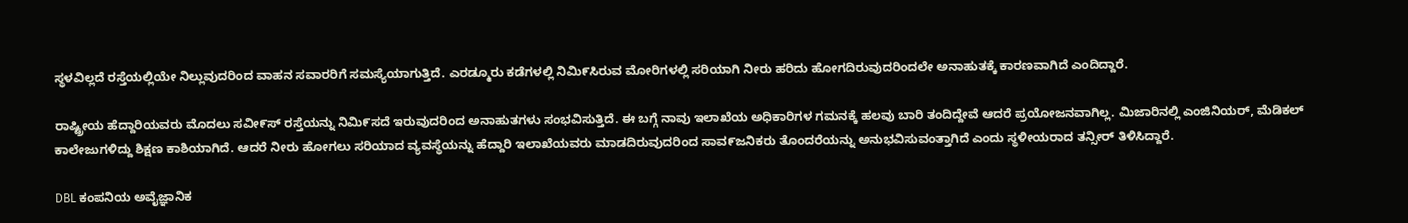ಸ್ಥಳವಿಲ್ಲದೆ ರಸ್ತೆಯಲ್ಲಿಯೇ ನಿಲ್ಲುವುದರಿಂದ ವಾಹನ ಸವಾರರಿಗೆ ಸಮಸ್ಯೆಯಾಗುತ್ತಿದೆ. ಎರಡ್ಮೂರು ಕಡೆಗಳಲ್ಲಿ ನಿಮಿ೯ಸಿರುವ ಮೋರಿಗಳಲ್ಲಿ ಸರಿಯಾಗಿ ನೀರು ಹರಿದು ಹೋಗದಿರುವುದರಿಂದಲೇ ಅನಾಹುತಕ್ಕೆ ಕಾರಣವಾಗಿದೆ ಎಂದಿದ್ದಾರೆ.

ರಾಷ್ಟ್ರೀಯ ಹೆದ್ದಾರಿಯವರು ಮೊದಲು ಸವೀ೯ಸ್ ರಸ್ತೆಯನ್ನು ನಿಮಿ೯ಸದೆ ಇರುವುದರಿಂದ ಅನಾಹುತಗಳು ಸಂಭವಿಸುತ್ತಿದೆ. ಈ ಬಗ್ಗೆ ನಾವು ಇಲಾಖೆಯ ಅಧಿಕಾರಿಗಳ ಗಮನಕ್ಕೆ ಹಲವು ಬಾರಿ ತಂದಿದ್ದೇವೆ ಆದರೆ ಪ್ರಯೋಜನವಾಗಿಲ್ಲ. ಮಿಜಾರಿನಲ್ಲಿ ಎಂಜಿನಿಯರ್, ಮೆಡಿಕಲ್ ಕಾಲೇಜುಗಳಿದ್ದು ಶಿಕ್ಷಣ ಕಾಶಿಯಾಗಿದೆ. ಆದರೆ ನೀರು ಹೋಗಲು ಸರಿಯಾದ ವ್ಯವಸ್ಥೆಯನ್ನು ಹೆದ್ದಾರಿ ಇಲಾಖೆಯವರು ಮಾಡದಿರುವುದರಿಂದ ಸಾವ೯ಜನಿಕರು ತೊಂದರೆಯನ್ನು ಅನುಭವಿಸುವಂತ್ತಾಗಿದೆ ಎಂದು ಸ್ಥಳೀಯರಾದ ತನ್ಸೀರ್ ತಿಳಿಸಿದ್ದಾರೆ.

DBL ಕಂಪನಿಯ ಅವೈಜ್ಞಾನಿಕ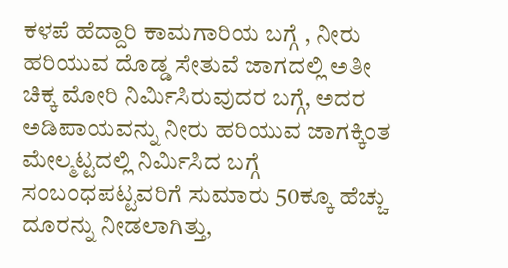ಕಳಪೆ ಹೆದ್ದಾರಿ ಕಾಮಗಾರಿಯ ಬಗ್ಗೆ , ನೀರು ಹರಿಯುವ ದೊಡ್ಡ ಸೇತುವೆ ಜಾಗದಲ್ಲಿ ಅತೀ ಚಿಕ್ಕ ಮೋರಿ ನಿರ್ಮಿಸಿರುವುದರ ಬಗ್ಗೆ, ಅದರ ಅಡಿಪಾಯವನ್ನು ನೀರು ಹರಿಯುವ ಜಾಗಕ್ಕಿಂತ ಮೇಲ್ಮಟ್ಟದಲ್ಲಿ ನಿರ್ಮಿಸಿದ ಬಗ್ಗೆ ಸಂಬಂಧಪಟ್ಟವರಿಗೆ ಸುಮಾರು 50ಕ್ಕೂ ಹೆಚ್ಚು ದೂರನ್ನು ನೀಡಲಾಗಿತ್ತು,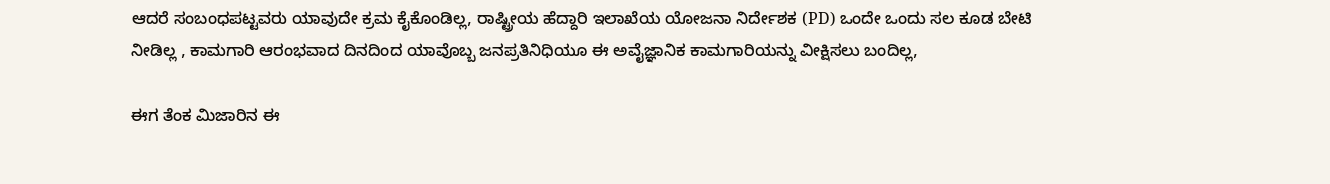ಆದರೆ ಸಂಬಂಧಪಟ್ಟವರು ಯಾವುದೇ ಕ್ರಮ ಕೈಕೊಂಡಿಲ್ಲ, ರಾಷ್ಟ್ರೀಯ ಹೆದ್ದಾರಿ ಇಲಾಖೆಯ ಯೋಜನಾ ನಿರ್ದೇಶಕ (PD) ಒಂದೇ ಒಂದು ಸಲ ಕೂಡ ಬೇಟಿ ನೀಡಿಲ್ಲ , ಕಾಮಗಾರಿ ಆರಂಭವಾದ ದಿನದಿಂದ ಯಾವೊಬ್ಬ ಜನಪ್ರತಿನಿಧಿಯೂ ಈ ಅವೈಜ್ಞಾನಿಕ ಕಾಮಗಾರಿಯನ್ನು ವೀಕ್ಷಿಸಲು ಬಂದಿಲ್ಲ,

ಈಗ ತೆಂಕ ಮಿಜಾರಿನ ಈ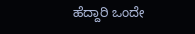ಹೆದ್ದಾರಿ ಒಂದೇ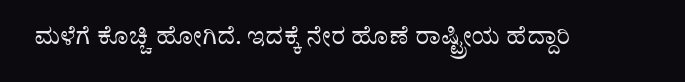ಮಳೆಗೆ ಕೊಚ್ಚಿ ಹೋಗಿದೆ. ಇದಕ್ಕೆ ನೇರ ಹೊಣೆ ರಾಷ್ಟ್ರೀಯ ಹೆದ್ದಾರಿ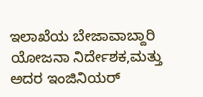ಇಲಾಖೆಯ ಬೇಜಾವಾಬ್ದಾರಿ ಯೋಜನಾ ನಿರ್ದೇಶಕ,ಮತ್ತು ಅದರ ಇಂಜಿನಿಯರ್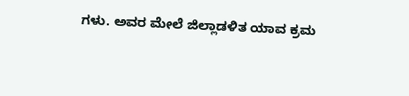ಗಳು. ಅವರ ಮೇಲೆ ಜಿಲ್ಲಾಡಳಿತ ಯಾವ ಕ್ರಮ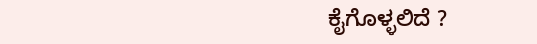ಕೈಗೊಳ್ಳಲಿದೆ ?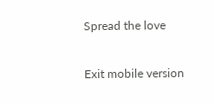Spread the love

Exit mobile version